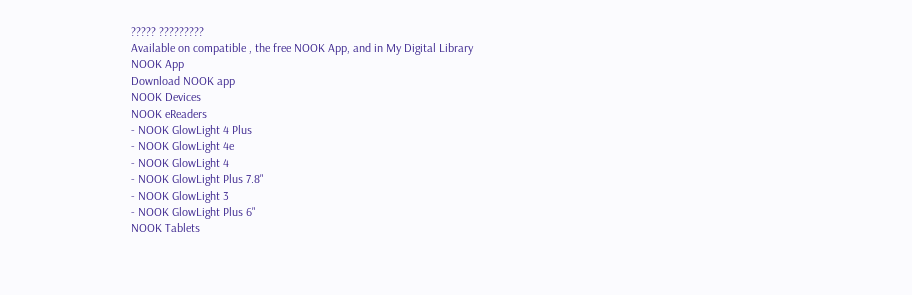????? ?????????
Available on compatible , the free NOOK App, and in My Digital Library
NOOK App
Download NOOK app
NOOK Devices
NOOK eReaders
- NOOK GlowLight 4 Plus
- NOOK GlowLight 4e
- NOOK GlowLight 4
- NOOK GlowLight Plus 7.8"
- NOOK GlowLight 3
- NOOK GlowLight Plus 6"
NOOK Tablets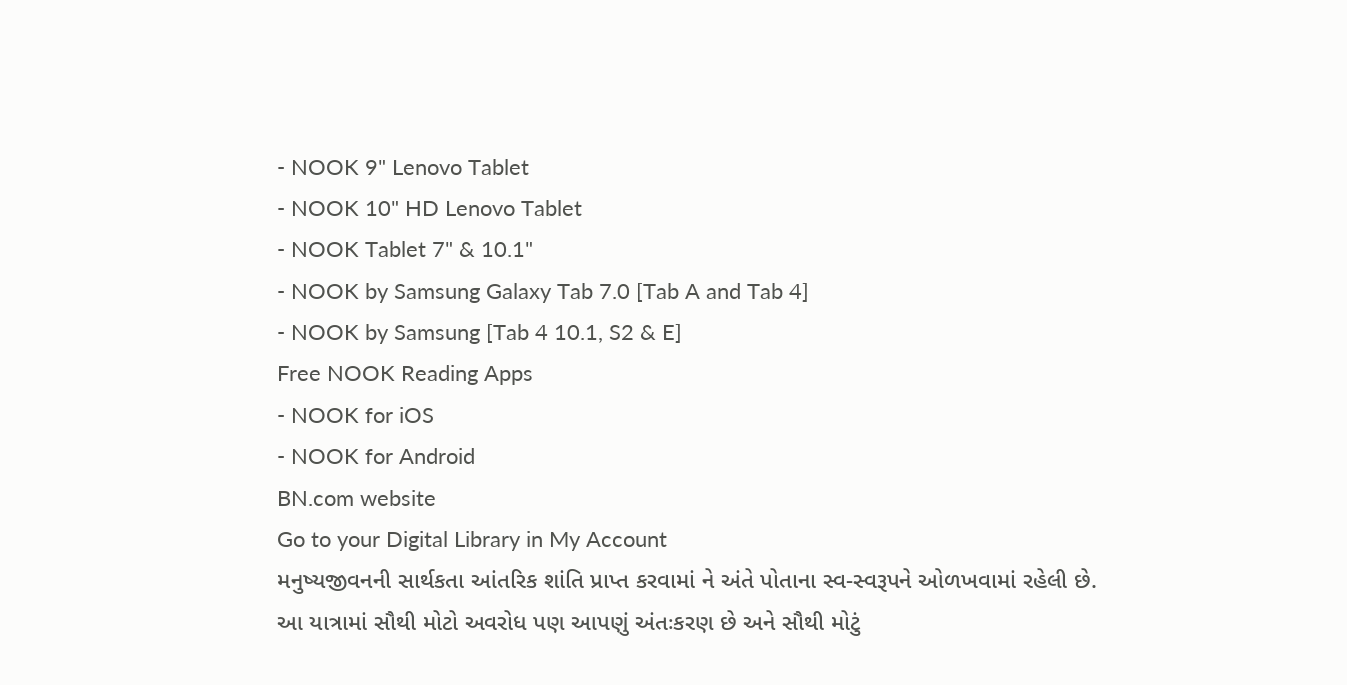- NOOK 9" Lenovo Tablet
- NOOK 10" HD Lenovo Tablet
- NOOK Tablet 7" & 10.1"
- NOOK by Samsung Galaxy Tab 7.0 [Tab A and Tab 4]
- NOOK by Samsung [Tab 4 10.1, S2 & E]
Free NOOK Reading Apps
- NOOK for iOS
- NOOK for Android
BN.com website
Go to your Digital Library in My Account
મનુષ્યજીવનની સાર્થકતા આંતરિક શાંતિ પ્રાપ્ત કરવામાં ને અંતે પોતાના સ્વ-સ્વરૂપને ઓળખવામાં રહેલી છે. આ યાત્રામાં સૌથી મોટો અવરોધ પણ આપણું અંતઃકરણ છે અને સૌથી મોટું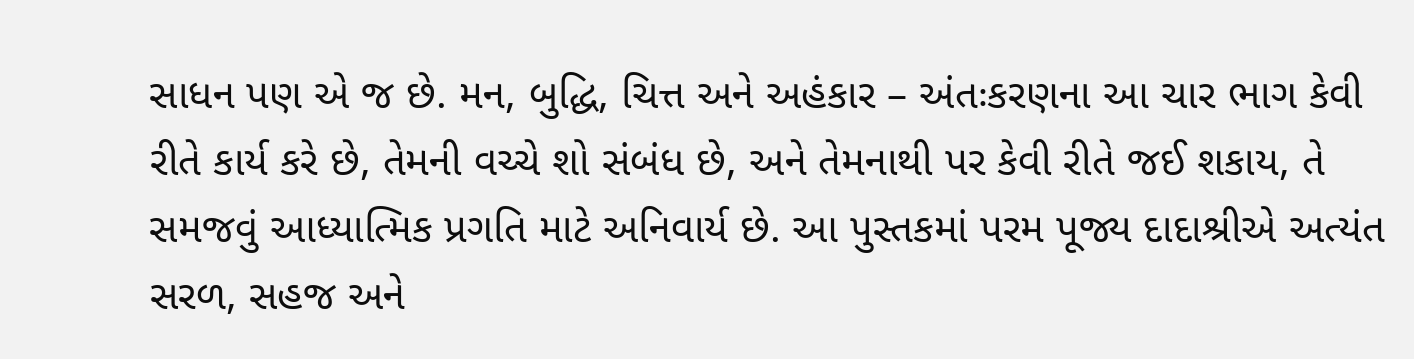સાધન પણ એ જ છે. મન, બુદ્ધિ, ચિત્ત અને અહંકાર – અંતઃકરણના આ ચાર ભાગ કેવી રીતે કાર્ય કરે છે, તેમની વચ્ચે શો સંબંધ છે, અને તેમનાથી પર કેવી રીતે જઈ શકાય, તે સમજવું આધ્યાત્મિક પ્રગતિ માટે અનિવાર્ય છે. આ પુસ્તકમાં પરમ પૂજ્ય દાદાશ્રીએ અત્યંત સરળ, સહજ અને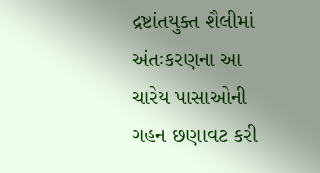દ્રષ્ટાંતયુક્ત શૈલીમાં અંતઃકરણના આ ચારેય પાસાઓની ગહન છણાવટ કરી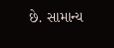છે. સામાન્ય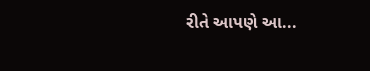રીતે આપણે આ...